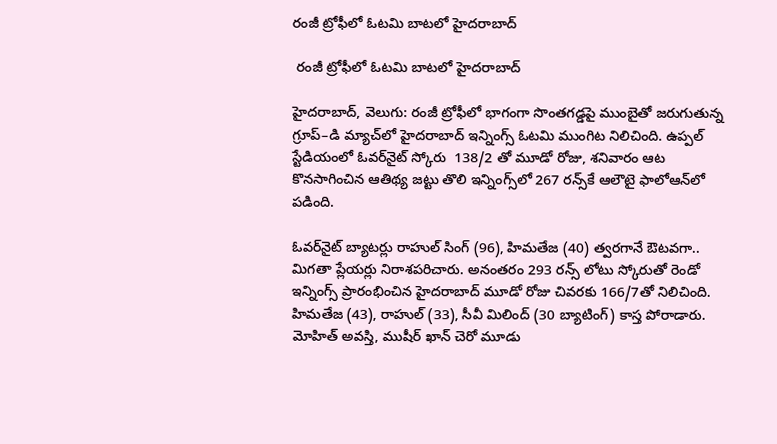రంజీ ట్రోఫీలో ఓటమి బాటలో హైదరాబాద్

 రంజీ ట్రోఫీలో ఓటమి బాటలో హైదరాబాద్

హైదరాబాద్‌‌‌‌‌‌‌‌, వెలుగు: రంజీ ట్రోఫీలో భాగంగా సొంతగడ్డపై ముంబైతో జరుగుతున్న గ్రూప్‌‌‌‌‌‌‌‌–డి మ్యాచ్‌‌‌‌‌‌‌‌లో హైదరాబాద్ ఇన్నింగ్స్ ఓటమి ముంగిట నిలిచింది. ఉప్పల్ స్టేడియంలో ఓవర్‌‌‌‌‌‌‌‌‌‌‌‌‌‌‌‌నైట్ స్కోరు  138/2 తో మూడో రోజు, శనివారం ఆట కొనసాగించిన ఆతిథ్య జట్టు తొలి ఇన్నింగ్స్‌‌‌‌‌‌‌‌లో 267 రన్స్‌‌‌‌‌‌‌‌కే ఆలౌటై ఫాలోఆన్‌‌‌‌‌‌‌‌లో పడింది.

ఓవర్‌‌‌‌‌‌‌‌‌‌‌‌‌‌‌‌నైట్ బ్యాటర్లు రాహుల్ సింగ్ (96), హిమతేజ (40) త్వరగానే ఔటవగా.. మిగతా ప్లేయర్లు నిరాశపరిచారు. అనంతరం 293 రన్స్ లోటు స్కోరుతో రెండో ఇన్నింగ్స్ ప్రారంభించిన హైదరాబాద్ మూడో రోజు చివరకు 166/7తో నిలిచింది. హిమతేజ (43), రాహుల్ (33), సీవీ మిలింద్ (30 బ్యాటింగ్‌‌‌‌‌‌‌‌) కాస్త పోరాడారు.  మోహిత్ అవస్తి, ముషీర్ ఖాన్ చెరో మూడు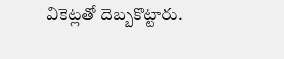వికెట్లతో దెబ్బకొట్టారు.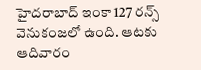హైదరాబాద్‌‌‌‌‌‌‌‌ ఇంకా 127 రన్స్ వెనుకంజలో ఉంది. ఆటకు ఆదివారం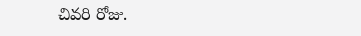చివరి రోజు.